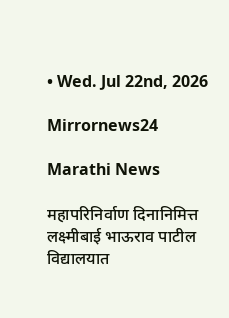• Wed. Jul 22nd, 2026

Mirrornews24

Marathi News

महापरिनिर्वाण दिनानिमित्त लक्ष्मीबाई भाऊराव पाटील विद्यालयात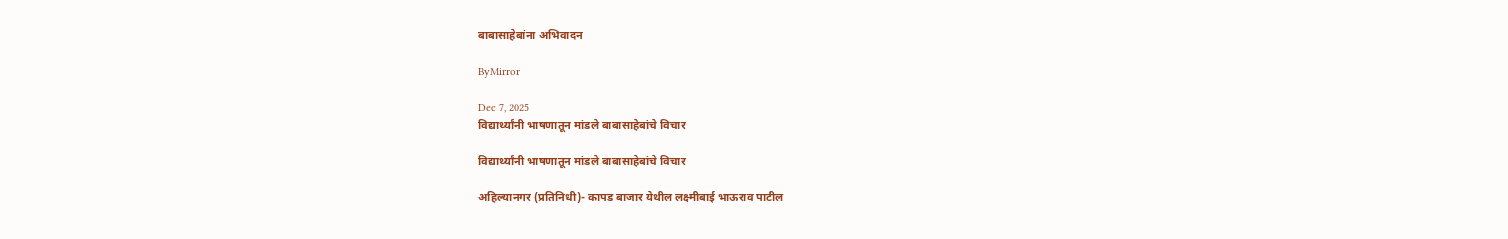बाबासाहेबांना अभिवादन

ByMirror

Dec 7, 2025
विद्यार्थ्यांनी भाषणातून मांडले बाबासाहेबांचे विचार

विद्यार्थ्यांनी भाषणातून मांडले बाबासाहेबांचे विचार

अहिल्यानगर (प्रतिनिधी)- कापड बाजार येथील लक्ष्मीबाई भाऊराव पाटील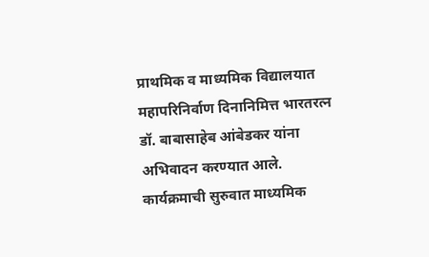प्राथमिक व माध्यमिक विद्यालयात महापरिनिर्वाण दिनानिमित्त भारतरत्न डॉ. बाबासाहेब आंबेडकर यांना अभिवादन करण्यात आले.
कार्यक्रमाची सुरुवात माध्यमिक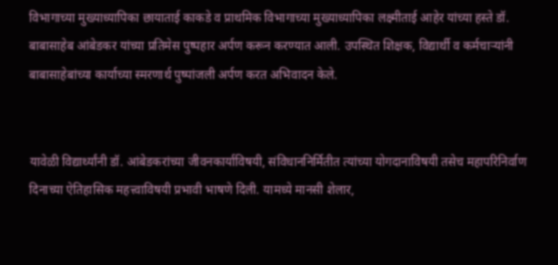विभागाच्या मुख्याध्यापिका छायाताई काकडे व प्राथमिक विभागाच्या मुख्याध्यापिका लक्ष्मीताई आहेर यांच्या हस्ते डॉ. बाबासाहेब आंबेडकर यांच्या प्रतिमेस पुष्पहार अर्पण करून करण्यात आली. उपस्थित शिक्षक, विद्यार्थी व कर्मचाऱ्यांनी बाबासाहेबांच्या कार्याच्या स्मरणार्थ पुष्पांजली अर्पण करत अभिवादन केले.


यावेळी विद्यार्थ्यांनी डॉ. आंबेडकरांच्या जीवनकार्याविषयी, संविधाननिर्मितीत त्यांच्या योगदानाविषयी तसेच महापरिनिर्वाण दिनाच्या ऐतिहासिक महत्त्वाविषयी प्रभावी भाषणे दिली. यामध्ये मानसी शेलार,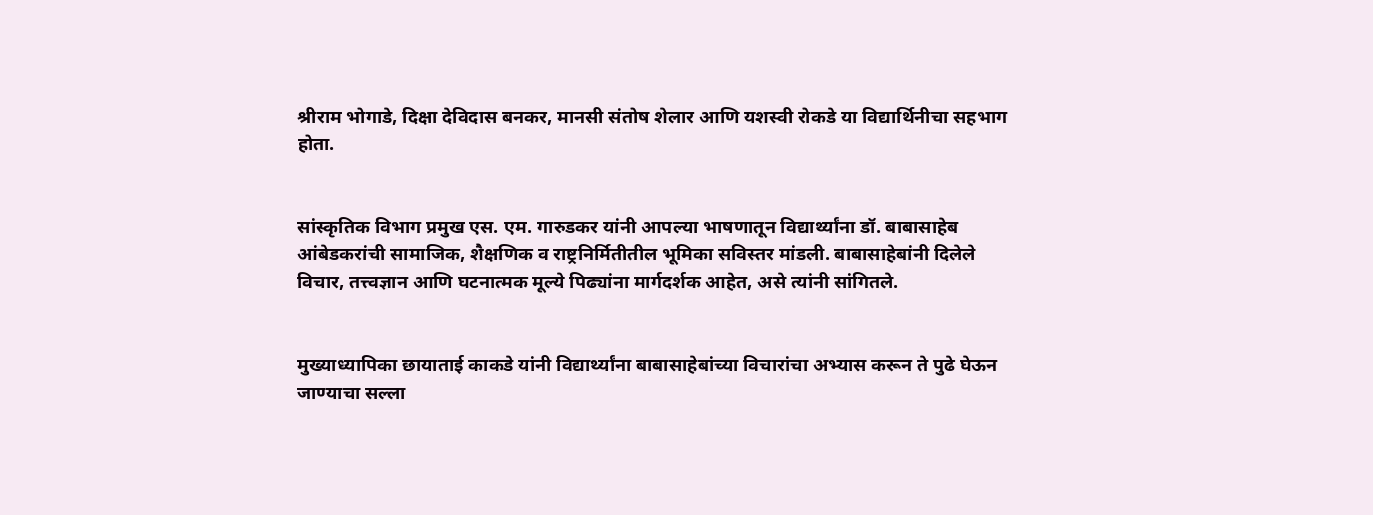श्रीराम भोगाडे, दिक्षा देविदास बनकर, मानसी संतोष शेलार आणि यशस्वी रोकडे या विद्यार्थिनीचा सहभाग होता.


सांस्कृतिक विभाग प्रमुख एस. एम. गारुडकर यांनी आपल्या भाषणातून विद्यार्थ्यांना डॉ. बाबासाहेब आंबेडकरांची सामाजिक, शैक्षणिक व राष्ट्रनिर्मितीतील भूमिका सविस्तर मांडली. बाबासाहेबांनी दिलेले विचार, तत्त्वज्ञान आणि घटनात्मक मूल्ये पिढ्यांना मार्गदर्शक आहेत, असे त्यांनी सांगितले.


मुख्याध्यापिका छायाताई काकडे यांनी विद्यार्थ्यांना बाबासाहेबांच्या विचारांचा अभ्यास करून ते पुढे घेऊन जाण्याचा सल्ला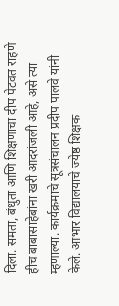दिला. समता, बंधुता आणि शिक्षणाचा दीप पेटवत राहणे हीच बाबासाहेबांना खरी आदरांजली आहे, असे त्या म्हणाल्या. कार्यक्रमाचे सूत्रसंचालन प्रदीप पालवे यांनी केले. आभार विद्यालयाचे ज्येष्ठ शिक्षक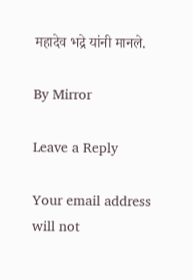महादेव भद्रे यांनी मानले.

By Mirror

Leave a Reply

Your email address will not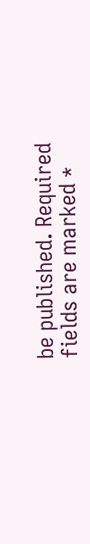be published. Required fields are marked *